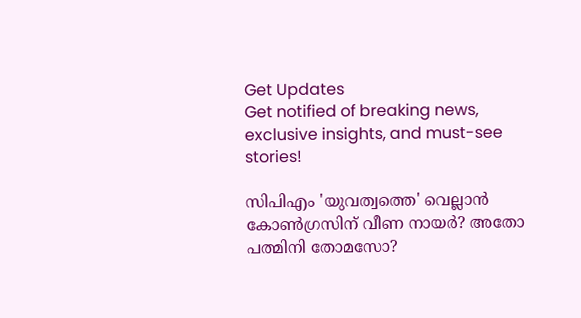Get Updates
Get notified of breaking news, exclusive insights, and must-see stories!

സിപിഎം 'യുവത്വത്തെ' വെല്ലാന്‍ കോണ്‍ഗ്രസിന് വീണ നായര്‍? അതോ പത്മിനി തോമസോ?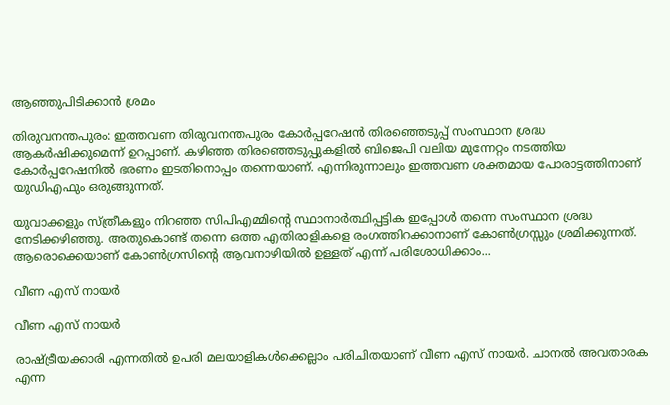ആഞ്ഞുപിടിക്കാന്‍ ശ്രമം

തിരുവനന്തപുരം: ഇത്തവണ തിരുവനന്തപുരം കോര്‍പ്പറേഷന്‍ തിരഞ്ഞെടുപ്പ് സംസ്ഥാന ശ്രദ്ധ ആകര്‍ഷിക്കുമെന്ന് ഉറപ്പാണ്. കഴിഞ്ഞ തിരഞ്ഞെടുപ്പുകളില്‍ ബിജെപി വലിയ മുന്നേറ്റം നടത്തിയ കോര്‍പ്പറേഷനില്‍ ഭരണം ഇടതിനൊപ്പം തന്നെയാണ്. എന്നിരുന്നാലും ഇത്തവണ ശക്തമായ പോരാട്ടത്തിനാണ് യുഡിഎഫും ഒരുങ്ങുന്നത്.

യുവാക്കളും സ്ത്രീകളും നിറഞ്ഞ സിപിഎമ്മിന്റെ സ്ഥാനാര്‍ത്ഥിപ്പട്ടിക ഇപ്പോള്‍ തന്നെ സംസ്ഥാന ശ്രദ്ധ നേടിക്കഴിഞ്ഞു. അതുകൊണ്ട് തന്നെ ഒത്ത എതിരാളികളെ രംഗത്തിറക്കാനാണ് കോണ്‍ഗ്രസ്സും ശ്രമിക്കുന്നത്. ആരൊക്കെയാണ് കോണ്‍ഗ്രസിന്റെ ആവനാഴിയില്‍ ഉള്ളത് എന്ന് പരിശോധിക്കാം...

വീണ എസ് നായര്‍

വീണ എസ് നായര്‍

രാഷ്ട്രീയക്കാരി എന്നതില്‍ ഉപരി മലയാളികള്‍ക്കെല്ലാം പരിചിതയാണ് വീണ എസ് നായര്‍. ചാനല്‍ അവതാരക എന്ന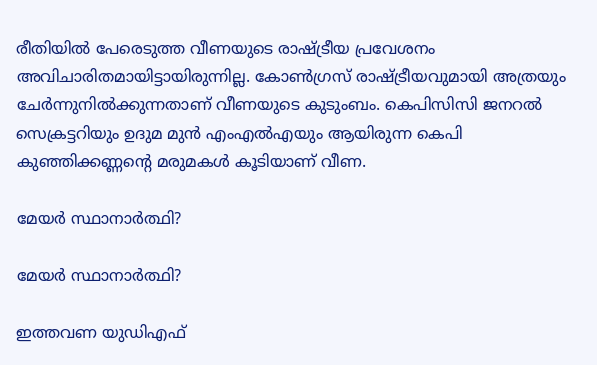രീതിയില്‍ പേരെടുത്ത വീണയുടെ രാഷ്ട്രീയ പ്രവേശനം അവിചാരിതമായിട്ടായിരുന്നില്ല. കോണ്‍ഗ്രസ് രാഷ്ട്രീയവുമായി അത്രയും ചേര്‍ന്നുനില്‍ക്കുന്നതാണ് വീണയുടെ കുടുംബം. കെപിസിസി ജനറല്‍ സെക്രട്ടറിയും ഉദുമ മുന്‍ എംഎല്‍എയും ആയിരുന്ന കെപി കുഞ്ഞിക്കണ്ണന്റെ മരുമകള്‍ കൂടിയാണ് വീണ.

മേയര്‍ സ്ഥാനാര്‍ത്ഥി?

മേയര്‍ സ്ഥാനാര്‍ത്ഥി?

ഇത്തവണ യുഡിഎഫ്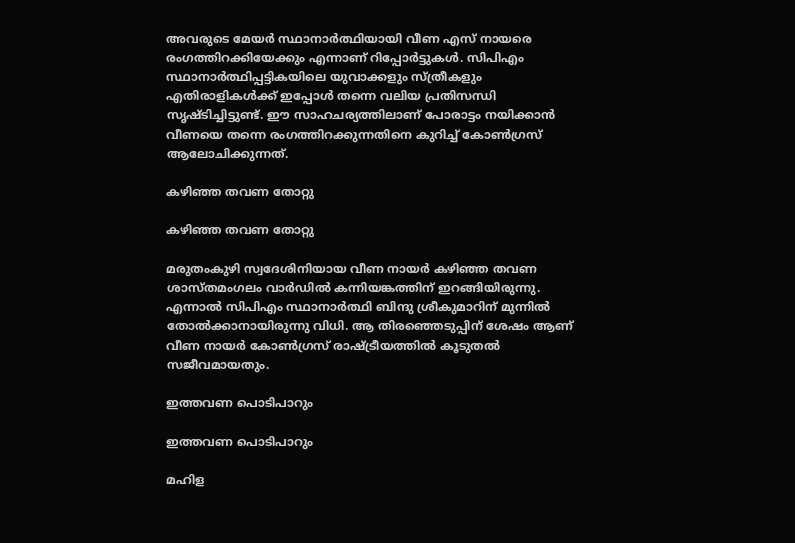അവരുടെ മേയര്‍ സ്ഥാനാര്‍ത്ഥിയായി വീണ എസ് നായരെ രംഗത്തിറക്കിയേക്കും എന്നാണ് റിപ്പോര്‍ട്ടുകള്‍. സിപിഎം സ്ഥാനാര്‍ത്ഥിപ്പട്ടികയിലെ യുവാക്കളും സ്ത്രീകളും എതിരാളികള്‍ക്ക് ഇപ്പോള്‍ തന്നെ വലിയ പ്രതിസന്ധി സൃഷ്ടിച്ചിട്ടുണ്ട്. ഈ സാഹചര്യത്തിലാണ് പോരാട്ടം നയിക്കാന്‍ വീണയെ തന്നെ രംഗത്തിറക്കുന്നതിനെ കുറിച്ച് കോണ്‍ഗ്രസ് ആലോചിക്കുന്നത്.

കഴിഞ്ഞ തവണ തോറ്റു

കഴിഞ്ഞ തവണ തോറ്റു

മരുതംകുഴി സ്വദേശിനിയായ വീണ നായര്‍ കഴിഞ്ഞ തവണ ശാസ്തമംഗലം വാര്‍ഡില്‍ കന്നിയങ്കത്തിന് ഇറങ്ങിയിരുന്നു. എന്നാല്‍ സിപിഎം സ്ഥാനാര്‍ത്ഥി ബിന്ദു ശ്രീകുമാറിന് മുന്നില്‍ തോല്‍ക്കാനായിരുന്നു വിധി. ആ തിരഞ്ഞെടുപ്പിന് ശേഷം ആണ് വീണ നായര്‍ കോണ്‍ഗ്രസ് രാഷ്ട്രീയത്തില്‍ കൂടുതല്‍ സജീവമായതും.

ഇത്തവണ പൊടിപാറും

ഇത്തവണ പൊടിപാറും

മഹിള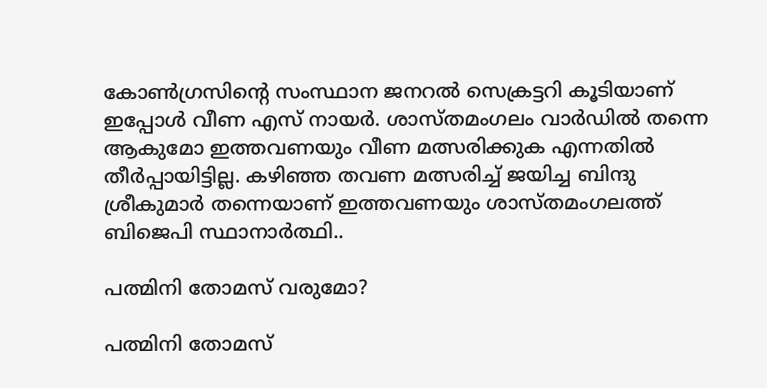കോണ്‍ഗ്രസിന്റെ സംസ്ഥാന ജനറല്‍ സെക്രട്ടറി കൂടിയാണ് ഇപ്പോള്‍ വീണ എസ് നായര്‍. ശാസ്തമംഗലം വാര്‍ഡില്‍ തന്നെ ആകുമോ ഇത്തവണയും വീണ മത്സരിക്കുക എന്നതില്‍ തീര്‍പ്പായിട്ടില്ല. കഴിഞ്ഞ തവണ മത്സരിച്ച് ജയിച്ച ബിന്ദു ശ്രീകുമാര്‍ തന്നെയാണ് ഇത്തവണയും ശാസ്തമംഗലത്ത് ബിജെപി സ്ഥാനാര്‍ത്ഥി..

പത്മിനി തോമസ് വരുമോ?

പത്മിനി തോമസ്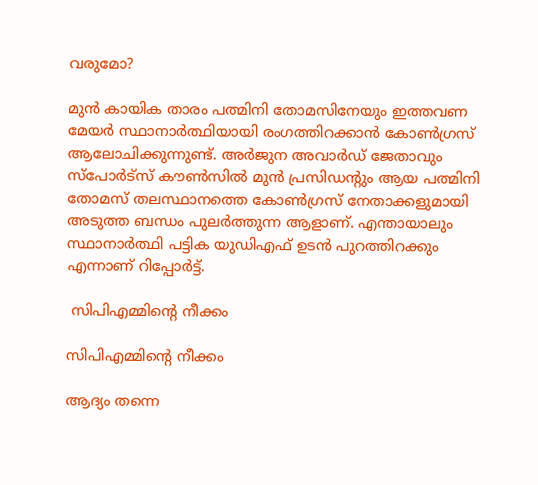വരുമോ?

മുന്‍ കായിക താരം പത്മിനി തോമസിനേയും ഇത്തവണ മേയര്‍ സ്ഥാനാര്‍ത്ഥിയായി രംഗത്തിറക്കാന്‍ കോണ്‍ഗ്രസ് ആലോചിക്കുന്നുണ്ട്. അര്‍ജുന അവാര്‍ഡ് ജേതാവും സ്‌പോര്‍ട്‌സ് കൗണ്‍സില്‍ മുന്‍ പ്രസിഡന്റും ആയ പത്മിനി തോമസ് തലസ്ഥാനത്തെ കോണ്‍ഗ്രസ് നേതാക്കളുമായി അടുത്ത ബന്ധം പുലര്‍ത്തുന്ന ആളാണ്. എന്തായാലും സ്ഥാനാര്‍ത്ഥി പട്ടിക യുഡിഎഫ് ഉടന്‍ പുറത്തിറക്കും എന്നാണ് റിപ്പോര്‍ട്ട്.

 സിപിഎമ്മിന്റെ നീക്കം

സിപിഎമ്മിന്റെ നീക്കം

ആദ്യം തന്നെ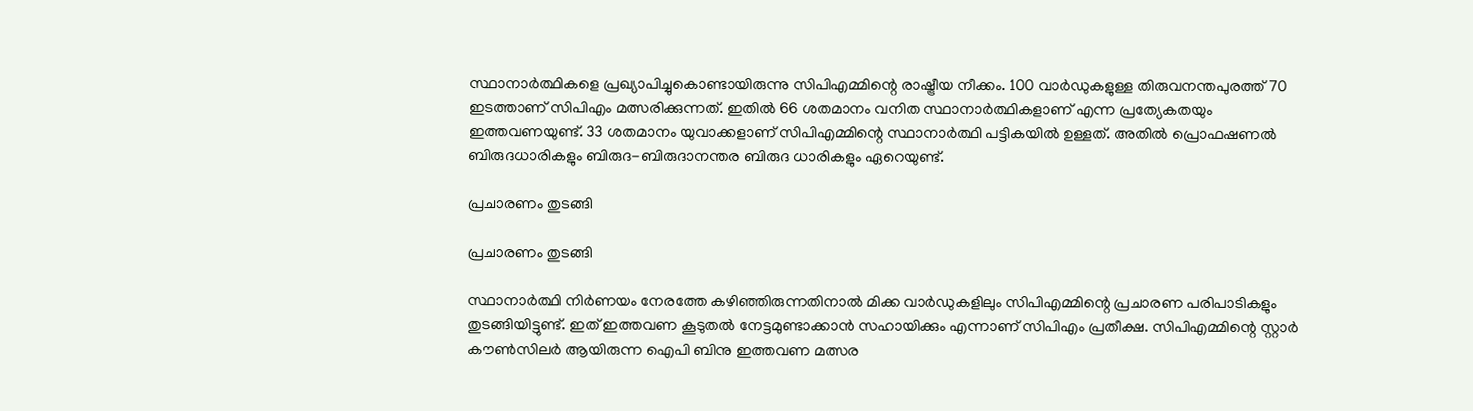സ്ഥാനാര്‍ത്ഥികളെ പ്രഖ്യാപിച്ചുകൊണ്ടായിരുന്നു സിപിഎമ്മിന്റെ രാഷ്ട്രീയ നീക്കം. 100 വാര്‍ഡുകളുള്ള തിരുവനന്തപുരത്ത് 70 ഇടത്താണ് സിപിഎം മത്സരിക്കുന്നത്. ഇതില്‍ 66 ശതമാനം വനിത സ്ഥാനാര്‍ത്ഥികളാണ് എന്ന പ്രത്യേകതയും ഇത്തവണയുണ്ട്. 33 ശതമാനം യുവാക്കളാണ് സിപിഎമ്മിന്റെ സ്ഥാനാര്‍ത്ഥി പട്ടികയില്‍ ഉള്ളത്. അതില്‍ പ്രൊഫഷണല്‍ ബിരുദധാരികളും ബിരുദ-ബിരുദാനന്തര ബിരുദ ധാരികളും ഏറെയുണ്ട്.

പ്രചാരണം തുടങ്ങി

പ്രചാരണം തുടങ്ങി

സ്ഥാനാര്‍ത്ഥി നിര്‍ണയം നേരത്തേ കഴിഞ്ഞിരുന്നതിനാല്‍ മിക്ക വാര്‍ഡുകളിലും സിപിഎമ്മിന്റെ പ്രചാരണ പരിപാടികളും തുടങ്ങിയിട്ടുണ്ട്. ഇത് ഇത്തവണ കൂടുതല്‍ നേട്ടമുണ്ടാക്കാന്‍ സഹായിക്കും എന്നാണ് സിപിഎം പ്രതീക്ഷ. സിപിഎമ്മിന്റെ സ്റ്റാര്‍ കൗണ്‍സിലര്‍ ആയിരുന്ന ഐപി ബിനു ഇത്തവണ മത്സര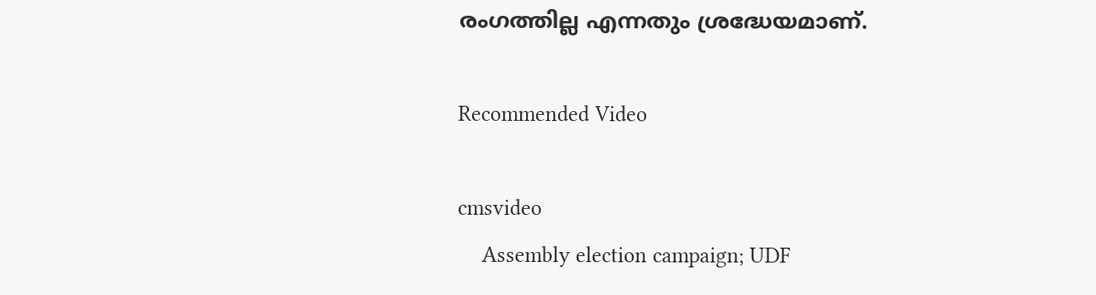രംഗത്തില്ല എന്നതും ശ്രദ്ധേയമാണ്.

Recommended Video

cmsvideo
    Assembly election campaign; UDF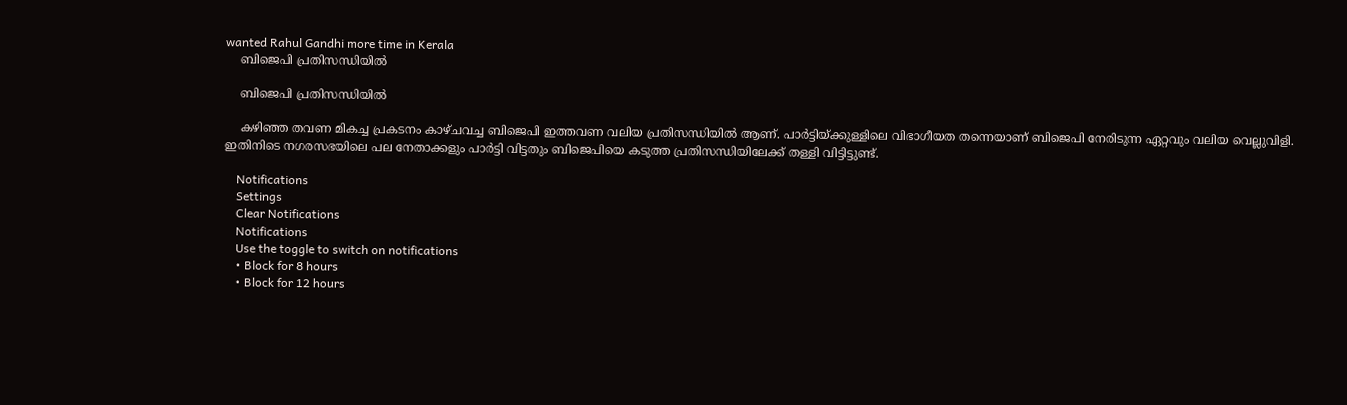wanted Rahul Gandhi more time in Kerala
    ബിജെപി പ്രതിസന്ധിയില്‍

    ബിജെപി പ്രതിസന്ധിയില്‍

    കഴിഞ്ഞ തവണ മികച്ച പ്രകടനം കാഴ്ചവച്ച ബിജെപി ഇത്തവണ വലിയ പ്രതിസന്ധിയില്‍ ആണ്. പാര്‍ട്ടിയ്ക്കുള്ളിലെ വിഭാഗീയത തന്നെയാണ് ബിജെപി നേരിടുന്ന ഏറ്റവും വലിയ വെല്ലുവിളി. ഇതിനിടെ നഗരസഭയിലെ പല നേതാക്കളും പാര്‍ട്ടി വിട്ടതും ബിജെപിയെ കടുത്ത പ്രതിസന്ധിയിലേക്ക് തള്ളി വിട്ടിട്ടുണ്ട്.

    Notifications
    Settings
    Clear Notifications
    Notifications
    Use the toggle to switch on notifications
    • Block for 8 hours
    • Block for 12 hours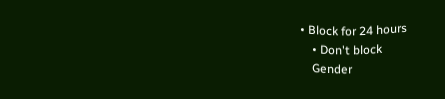• Block for 24 hours
    • Don't block
    Gender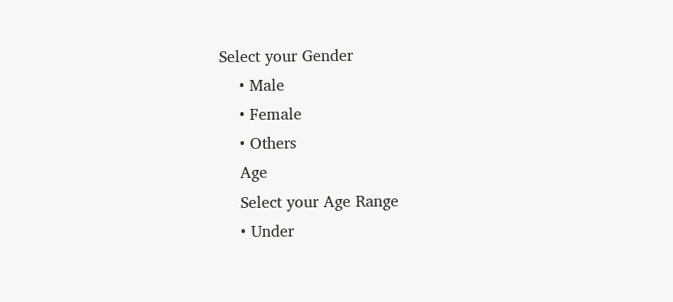Select your Gender
    • Male
    • Female
    • Others
    Age
    Select your Age Range
    • Under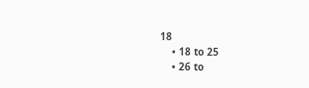18
    • 18 to 25
    • 26 to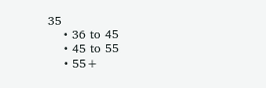35
    • 36 to 45
    • 45 to 55
    • 55+